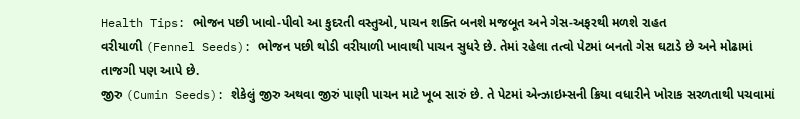Health Tips: ભોજન પછી ખાવો-પીવો આ કુદરતી વસ્તુઓ, પાચન શક્તિ બનશે મજબૂત અને ગેસ-અફરથી મળશે રાહત
વરીયાળી (Fennel Seeds): ભોજન પછી થોડી વરીયાળી ખાવાથી પાચન સુધરે છે. તેમાં રહેલા તત્વો પેટમાં બનતો ગેસ ઘટાડે છે અને મોઢામાં તાજગી પણ આપે છે.
જીરુ (Cumin Seeds): શેકેલું જીરુ અથવા જીરું પાણી પાચન માટે ખૂબ સારું છે. તે પેટમાં એન્ઝાઇમ્સની ક્રિયા વધારીને ખોરાક સરળતાથી પચવામાં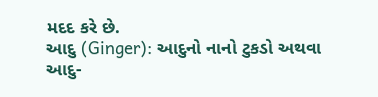મદદ કરે છે.
આદુ (Ginger): આદુનો નાનો ટુકડો અથવા આદુ-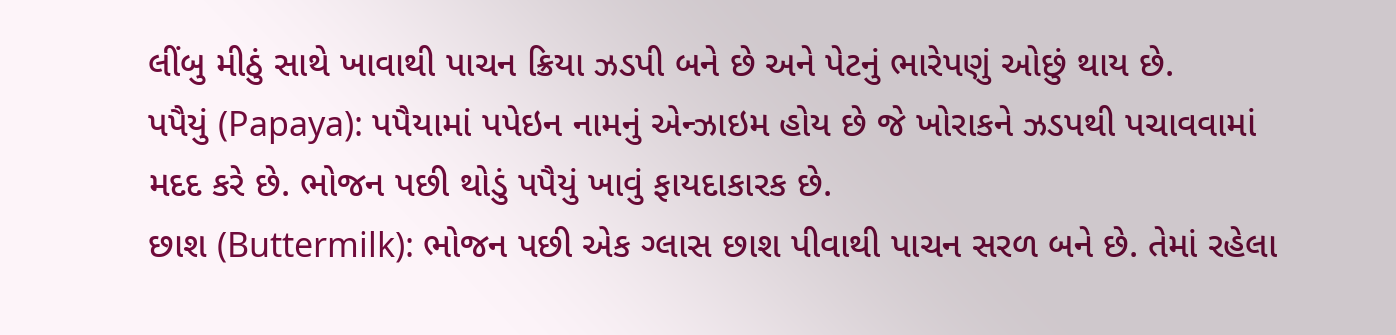લીંબુ મીઠું સાથે ખાવાથી પાચન ક્રિયા ઝડપી બને છે અને પેટનું ભારેપણું ઓછું થાય છે.
પપૈયું (Papaya): પપૈયામાં પપેઇન નામનું એન્ઝાઇમ હોય છે જે ખોરાકને ઝડપથી પચાવવામાં મદદ કરે છે. ભોજન પછી થોડું પપૈયું ખાવું ફાયદાકારક છે.
છાશ (Buttermilk): ભોજન પછી એક ગ્લાસ છાશ પીવાથી પાચન સરળ બને છે. તેમાં રહેલા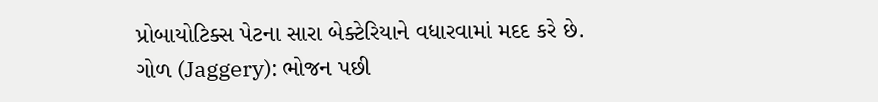પ્રોબાયોટિક્સ પેટના સારા બેક્ટેરિયાને વધારવામાં મદદ કરે છે.
ગોળ (Jaggery): ભોજન પછી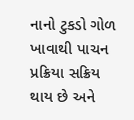નાનો ટુકડો ગોળ ખાવાથી પાચન પ્રક્રિયા સક્રિય થાય છે અને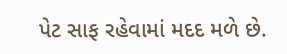પેટ સાફ રહેવામાં મદદ મળે છે.